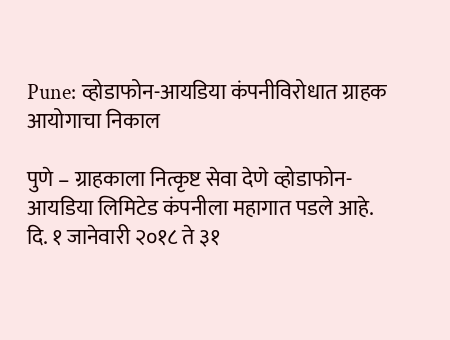Pune: व्होडाफोन-आयडिया कंपनीविरोधात ग्राहक आयोगाचा निकाल

पुणे – ग्राहकाला नित्कृष्ट सेवा देणे व्होडाफोन-आयडिया लिमिटेड कंपनीला महागात पडले आहे. दि. १ जानेवारी २०१८ ते ३१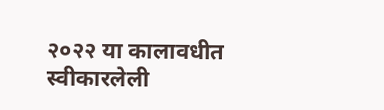२०२२ या कालावधीत स्वीकारलेली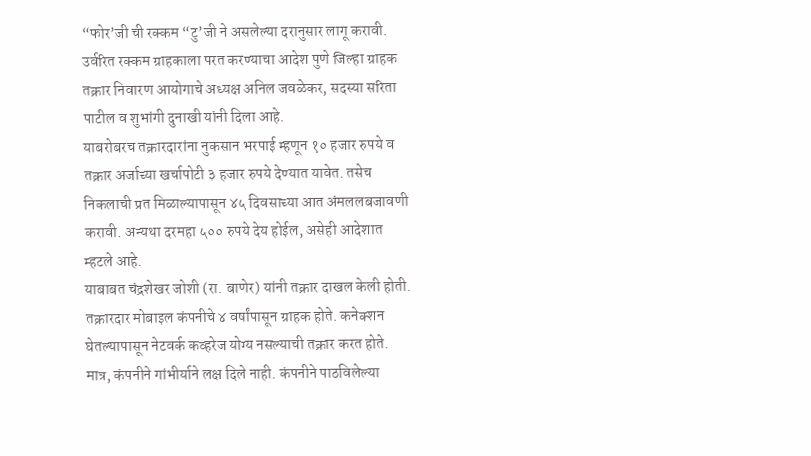“फोर’जी ची रक्कम “टु’जी ने असलेल्या दरानुसार लागू करावी. उर्वरित रक्कम ग्राहकाला परत करण्याचा आदेश पुणे जिल्हा ग्राहक तक्रार निवारण आयोगाचे अध्यक्ष अनिल जवळेकर, सदस्या सरिता पाटील व शुभांगी दुनाखी यांनी दिला आहे.
याबरोबरच तक्रारदारांना नुकसान भरपाई म्हणून १० हजार रुपये व तक्रार अर्जाच्या खर्चापोटी ३ हजार रुपये देण्यात यावेत. तसेच निकलाची प्रत मिळाल्यापासून ४५ दिवसाच्या आत अंमललबजावणी करावी. अन्यथा दरमहा ५०० रुपये देय होईल, असेही आदेशात म्हटले आहे.
याबाबत चंद्रशेखर जोशी (रा. बाणेर) यांनी तक्रार दाखल केली होती. तक्रारदार मोबाइल कंपनीचे ४ वर्षांपासून ग्राहक होते. कनेक्शन घेतल्यापासून नेटवर्क कव्हरेज योग्य नसल्याची तक्रार करत होते. मात्र, कंपनीने गांभीर्याने लक्ष दिले नाही. कंपनीने पाठविलेल्या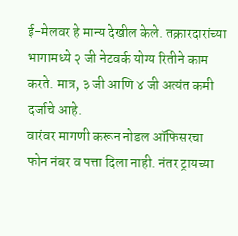ई-मेलवर हे मान्य देखील केले. तक्रारदारांच्या भागामध्ये २ जी नेटवर्क योग्य रितीने काम करते. मात्र, ३ जी आणि ४ जी अत्यंत कमी दर्जाचे आहे.
वारंवर मागणी करून नोडल ऑफिसरचा फोन नंबर व पत्ता दिला नाही. नंतर ट्रायच्या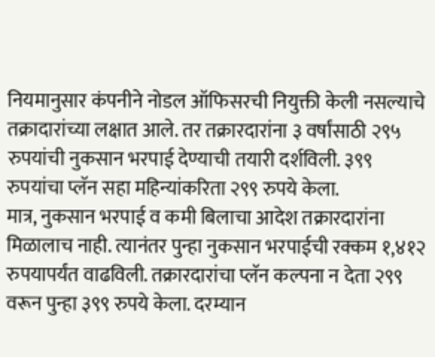नियमानुसार कंपनीने नोडल ऑफिसरची नियुक्ती केली नसल्याचे तक्रादारांच्या लक्षात आले. तर तक्रारदारांना ३ वर्षांसाठी २९५ रुपयांची नुकसान भरपाई देण्याची तयारी दर्शविली. ३९९ रुपयांचा प्लॅन सहा महिन्यांकरिता २९९ रुपये केला.
मात्र, नुकसान भरपाई व कमी बिलाचा आदेश तक्रारदारांना मिळालाच नाही. त्यानंतर पुन्हा नुकसान भरपाईची रक्कम १,४१२ रुपयापर्यंत वाढविली. तक्रारदारांचा प्लॅन कल्पना न देता २९९ वरून पुन्हा ३९९ रुपये केला. दरम्यान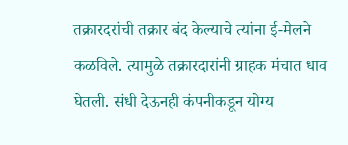तक्रारदरांची तक्रार बंद केल्याचे त्यांना ई-मेलने कळविले. त्यामुळे तक्रारदारांनी ग्राहक मंचात धाव घेतली. संधी देऊनही कंपनीकडून योग्य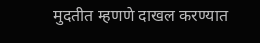मुदतीत म्हणणे दाखल करण्यात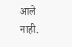आले नाही.